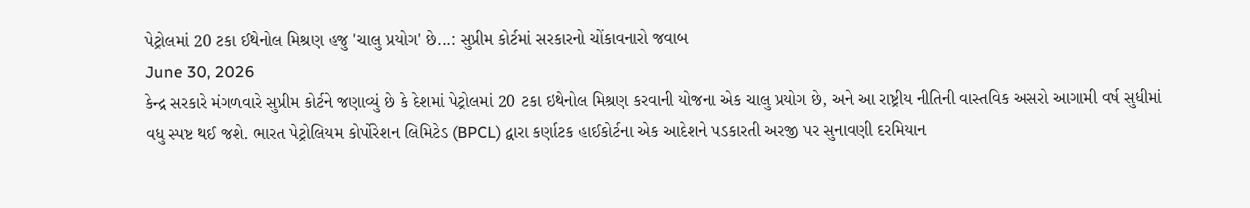પેટ્રોલમાં 20 ટકા ઈથેનોલ મિશ્રણ હજુ 'ચાલુ પ્રયોગ' છે...: સુપ્રીમ કોર્ટમાં સરકારનો ચોંકાવનારો જવાબ
June 30, 2026
કેન્દ્ર સરકારે મંગળવારે સુપ્રીમ કોર્ટને જણાવ્યું છે કે દેશમાં પેટ્રોલમાં 20 ટકા ઇથેનોલ મિશ્રણ કરવાની યોજના એક ચાલુ પ્રયોગ છે, અને આ રાષ્ટ્રીય નીતિની વાસ્તવિક અસરો આગામી વર્ષ સુધીમાં વધુ સ્પષ્ટ થઈ જશે. ભારત પેટ્રોલિયમ કોર્પોરેશન લિમિટેડ (BPCL) દ્વારા કર્ણાટક હાઈકોર્ટના એક આદેશને પડકારતી અરજી પર સુનાવણી દરમિયાન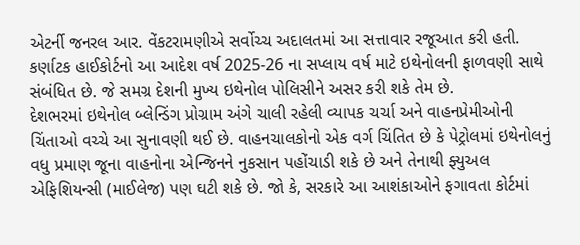એટર્ની જનરલ આર. વેંકટરામણીએ સર્વોચ્ચ અદાલતમાં આ સત્તાવાર રજૂઆત કરી હતી. કર્ણાટક હાઈકોર્ટનો આ આદેશ વર્ષ 2025-26 ના સપ્લાય વર્ષ માટે ઇથેનોલની ફાળવણી સાથે સંબંધિત છે. જે સમગ્ર દેશની મુખ્ય ઇથેનોલ પોલિસીને અસર કરી શકે તેમ છે.
દેશભરમાં ઇથેનોલ બ્લેન્ડિંગ પ્રોગ્રામ અંગે ચાલી રહેલી વ્યાપક ચર્ચા અને વાહનપ્રેમીઓની ચિંતાઓ વચ્ચે આ સુનાવણી થઈ છે. વાહનચાલકોનો એક વર્ગ ચિંતિત છે કે પેટ્રોલમાં ઇથેનોલનું વધુ પ્રમાણ જૂના વાહનોના એન્જિનને નુકસાન પહોંચાડી શકે છે અને તેનાથી ફ્યુઅલ એફિશિયન્સી (માઈલેજ) પણ ઘટી શકે છે. જો કે, સરકારે આ આશંકાઓને ફગાવતા કોર્ટમાં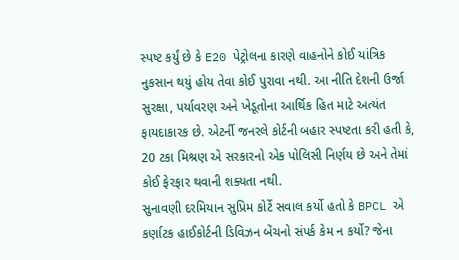સ્પષ્ટ કર્યું છે કે E20 પેટ્રોલના કારણે વાહનોને કોઈ યાંત્રિક નુકસાન થયું હોય તેવા કોઈ પુરાવા નથી. આ નીતિ દેશની ઉર્જા સુરક્ષા, પર્યાવરણ અને ખેડૂતોના આર્થિક હિત માટે અત્યંત ફાયદાકારક છે. એટર્ની જનરલે કોર્ટની બહાર સ્પષ્ટતા કરી હતી કે, 20 ટકા મિશ્રણ એ સરકારનો એક પોલિસી નિર્ણય છે અને તેમાં કોઈ ફેરફાર થવાની શક્યતા નથી.
સુનાવણી દરમિયાન સુપ્રિમ કોર્ટે સવાલ કર્યો હતો કે BPCL એ કર્ણાટક હાઈકોર્ટની ડિવિઝન બેંચનો સંપર્ક કેમ ન કર્યો? જેના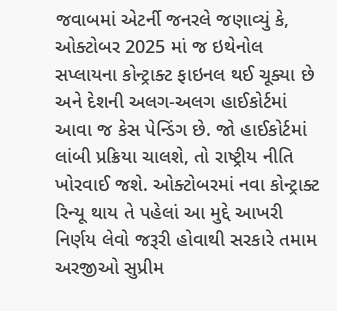જવાબમાં એટર્ની જનરલે જણાવ્યું કે, ઓક્ટોબર 2025 માં જ ઇથેનોલ સપ્લાયના કોન્ટ્રાક્ટ ફાઇનલ થઈ ચૂક્યા છે અને દેશની અલગ-અલગ હાઈકોર્ટમાં આવા જ કેસ પેન્ડિંગ છે. જો હાઈકોર્ટમાં લાંબી પ્રક્રિયા ચાલશે, તો રાષ્ટ્રીય નીતિ ખોરવાઈ જશે. ઓક્ટોબરમાં નવા કોન્ટ્રાક્ટ રિન્યૂ થાય તે પહેલાં આ મુદ્દે આખરી નિર્ણય લેવો જરૂરી હોવાથી સરકારે તમામ અરજીઓ સુપ્રીમ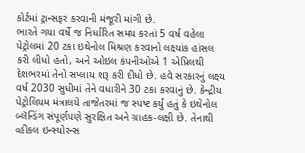કોર્ટમાં ટ્રાન્સફર કરવાની મંજૂરી માંગી છે.
ભારતે ગયા વર્ષે જ નિર્ધારિત સમય કરતાં 5 વર્ષ વહેલા પેટ્રોલમાં 20 ટકા ઇથેનોલ મિશ્રણ કરવાનો લક્ષ્યાંક હાંસલ કરી લીધો હતો, અને ઓઇલ કંપનીઓએ 1 એપ્રિલથી દેશભરમાં તેનો સપ્લાય શરૂ કરી દીધો છે. હવે સરકારનું લક્ષ્ય વર્ષ 2030 સુધીમાં તેને વધારીને 30 ટકા કરવાનું છે. કેન્દ્રીય પેટ્રોલિયમ મંત્રાલયે તાજેતરમાં જ સ્પષ્ટ કર્યું હતું કે ઇથેનોલ બ્લૅન્ડિંગ સંપૂર્ણપણે સુરક્ષિત અને ગ્રાહક-લક્ષી છે. તેનાથી વ્હીકલ ઇન્સ્યોરન્સ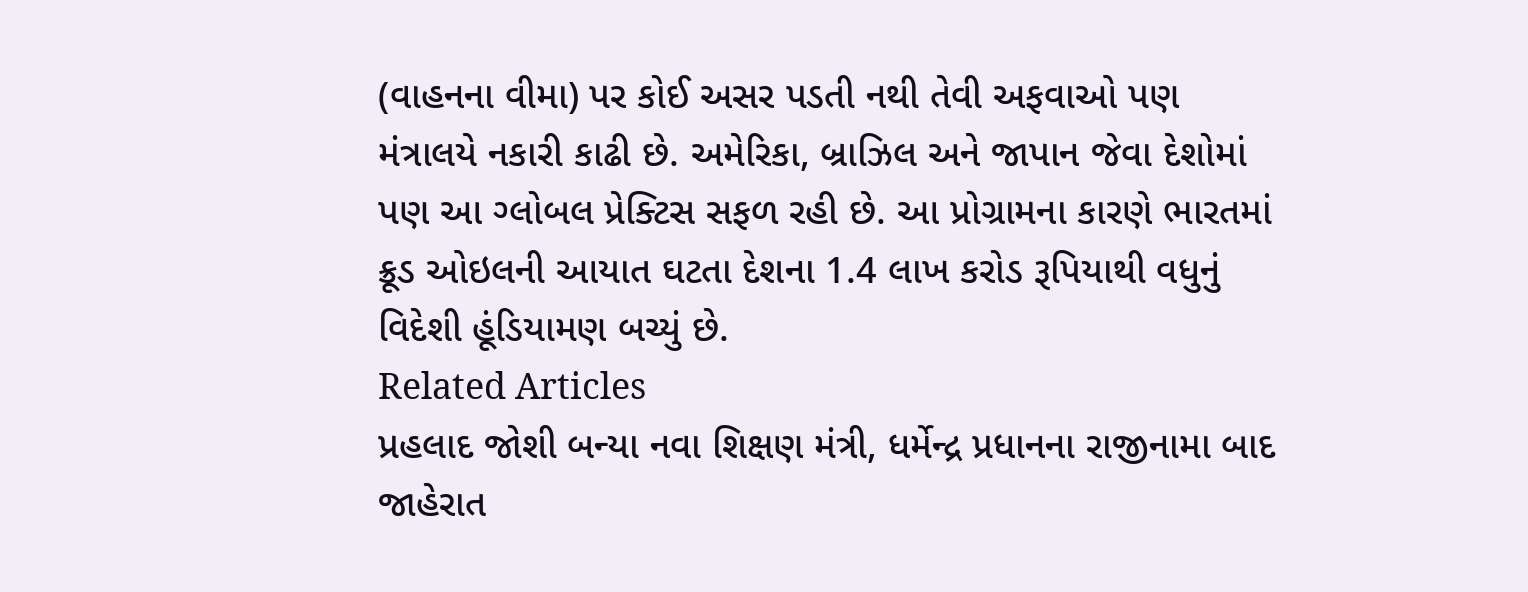(વાહનના વીમા) પર કોઈ અસર પડતી નથી તેવી અફવાઓ પણ મંત્રાલયે નકારી કાઢી છે. અમેરિકા, બ્રાઝિલ અને જાપાન જેવા દેશોમાં પણ આ ગ્લોબલ પ્રેક્ટિસ સફળ રહી છે. આ પ્રોગ્રામના કારણે ભારતમાં ક્રૂડ ઓઇલની આયાત ઘટતા દેશના 1.4 લાખ કરોડ રૂપિયાથી વધુનું વિદેશી હૂંડિયામણ બચ્યું છે.
Related Articles
પ્રહલાદ જોશી બન્યા નવા શિક્ષણ મંત્રી, ધર્મેન્દ્ર પ્રધાનના રાજીનામા બાદ જાહેરાત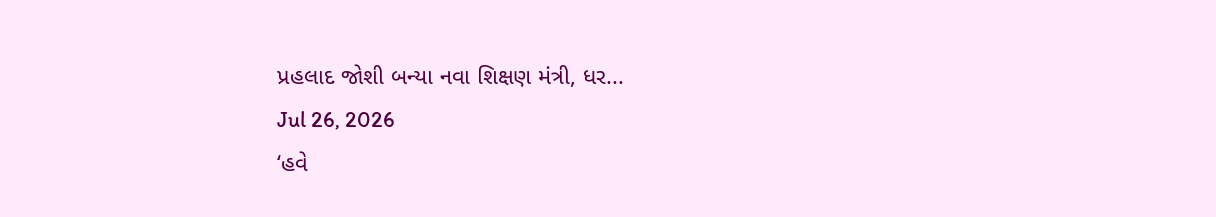પ્રહલાદ જોશી બન્યા નવા શિક્ષણ મંત્રી, ધર...
Jul 26, 2026
‘હવે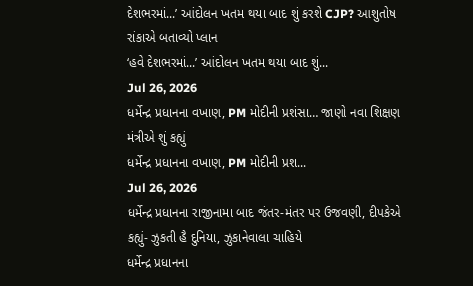દેશભરમાં...’ આંદોલન ખતમ થયા બાદ શું કરશે CJP? આશુતોષ રાંકાએ બતાવ્યો પ્લાન
‘હવે દેશભરમાં...’ આંદોલન ખતમ થયા બાદ શું...
Jul 26, 2026
ધર્મેન્દ્ર પ્રધાનના વખાણ, PM મોદીની પ્રશંસા… જાણો નવા શિક્ષણ મંત્રીએ શું કહ્યું
ધર્મેન્દ્ર પ્રધાનના વખાણ, PM મોદીની પ્રશ...
Jul 26, 2026
ધર્મેન્દ્ર પ્રધાનના રાજીનામા બાદ જંતર-મંતર પર ઉજવણી, દીપકેએ કહ્યું- ઝુકતી હૈ દુનિયા, ઝુકાનેવાલા ચાહિયે
ધર્મેન્દ્ર પ્રધાનના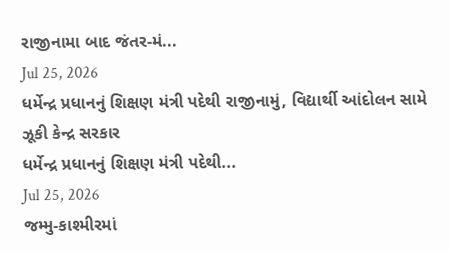રાજીનામા બાદ જંતર-મં...
Jul 25, 2026
ધર્મેન્દ્ર પ્રધાનનું શિક્ષણ મંત્રી પદેથી રાજીનામું, વિદ્યાર્થી આંદોલન સામે ઝૂકી કેન્દ્ર સરકાર
ધર્મેન્દ્ર પ્રધાનનું શિક્ષણ મંત્રી પદેથી...
Jul 25, 2026
જમ્મુ-કાશ્મીરમાં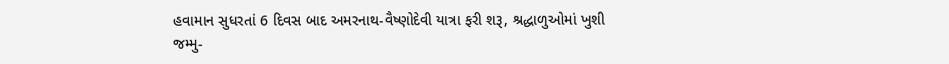હવામાન સુધરતાં 6 દિવસ બાદ અમરનાથ-વૈષ્ણોદેવી યાત્રા ફરી શરૂ, શ્રદ્ધાળુઓમાં ખુશી
જમ્મુ-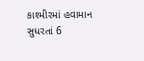કાશ્મીરમાં હવામાન સુધરતાં 6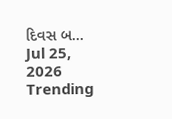દિવસ બ...
Jul 25, 2026
Trending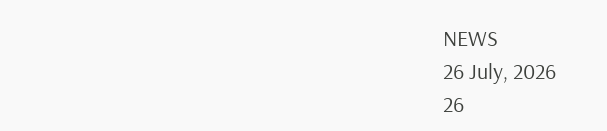NEWS
26 July, 2026
26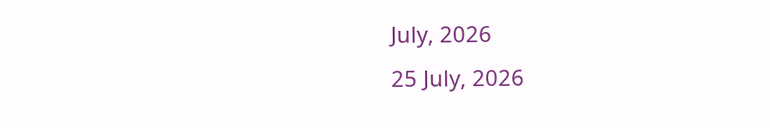July, 2026
25 July, 2026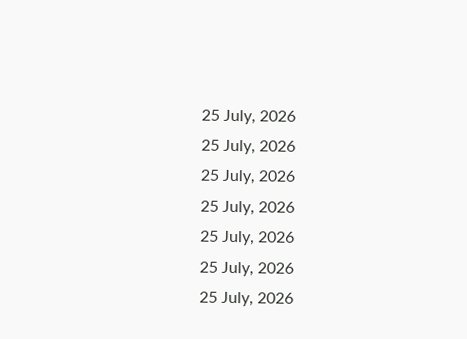25 July, 2026
25 July, 2026
25 July, 2026
25 July, 2026
25 July, 2026
25 July, 2026
25 July, 2026